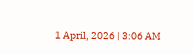1 April, 2026 | 3:06 AM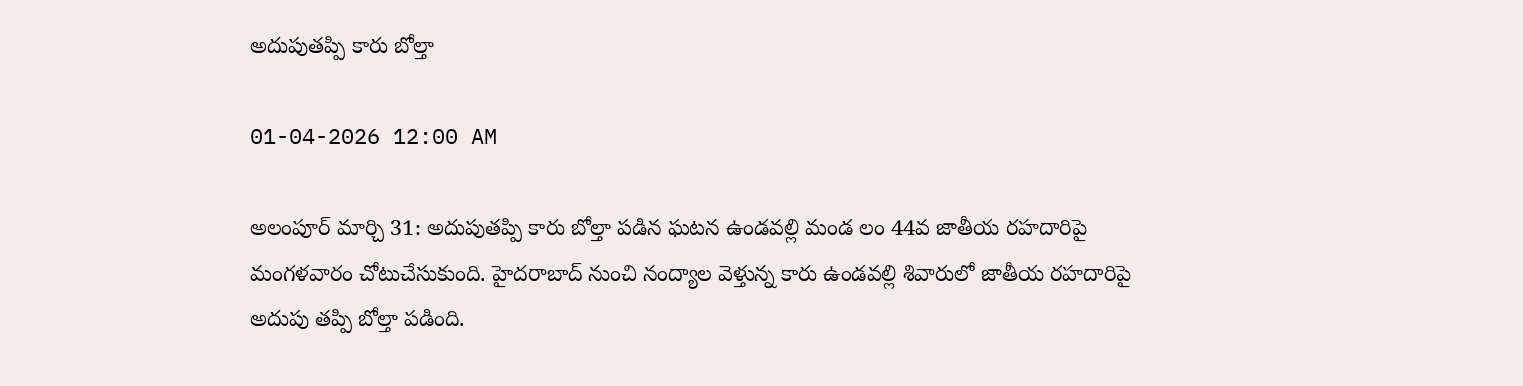అదుపుతప్పి కారు బోల్తా

01-04-2026 12:00 AM

అలంపూర్ మార్చి 31: అదుపుతప్పి కారు బోల్తా పడిన ఘటన ఉండవల్లి మండ లం 44వ జాతీయ రహదారిపై మంగళవారం చోటుచేసుకుంది. హైదరాబాద్ నుంచి నంద్యాల వెళ్తున్న కారు ఉండవల్లి శివారులో జాతీయ రహదారిపై అదుపు తప్పి బోల్తా పడింది.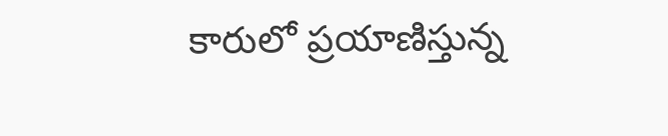కారులో ప్రయాణిస్తున్న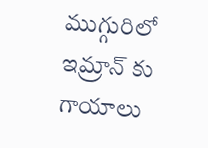ముగ్గురిలో ఇమ్రాన్ కు గాయాలు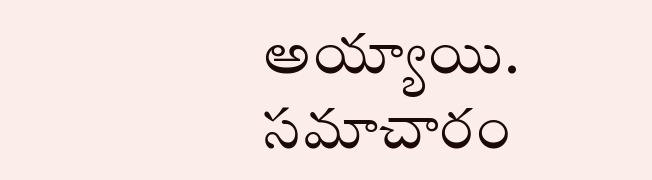అయ్యాయి. సమాచారం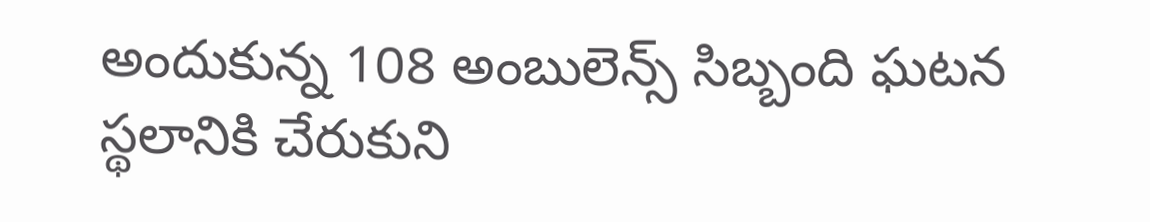అందుకున్న 108 అంబులెన్స్ సిబ్బంది ఘటన స్థలానికి చేరుకుని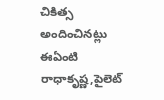చికిత్స అందించినట్లు ఈఏంటి రాధాకృష్ణ,పైలెట్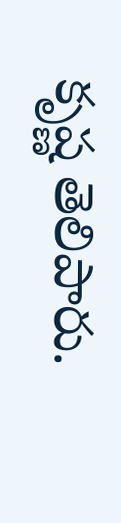కృష్ణ తెలిపారు.